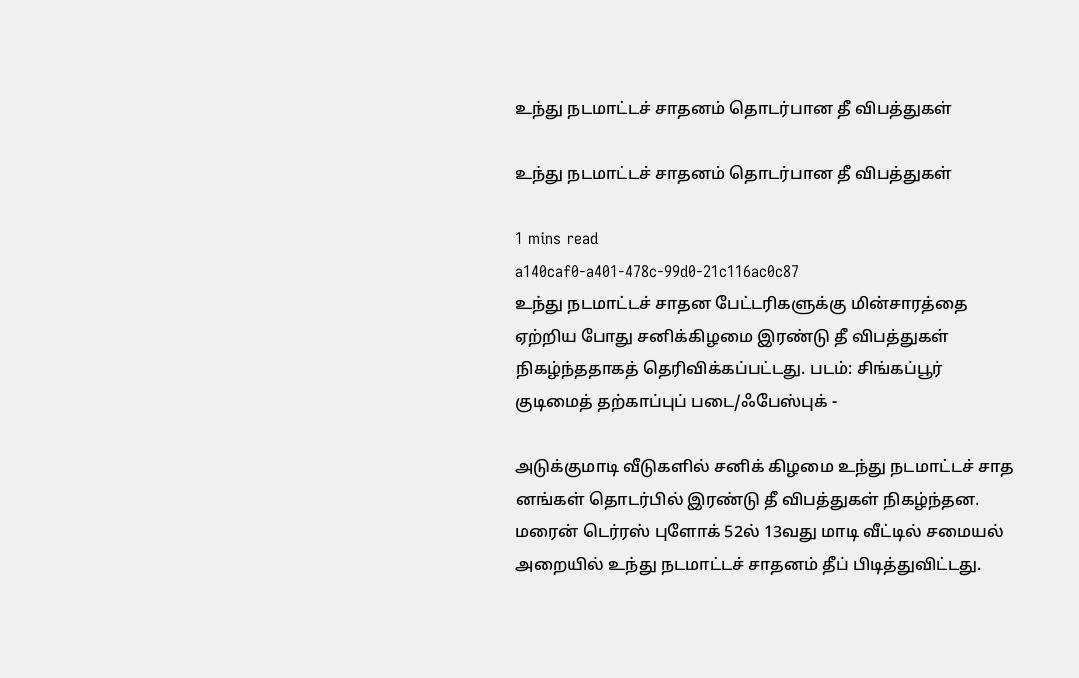உந்து நடமாட்டச் சாதனம் தொடர்பான தீ விபத்துகள்

உந்து நடமாட்டச் சாதனம் தொடர்பான தீ விபத்துகள்

1 mins read
a140caf0-a401-478c-99d0-21c116ac0c87
உந்து நடமாட்டச் சாதன பேட்டரிகளுக்கு மின்சாரத்தை ஏற்றிய போது சனிக்கிழமை இரண்டு தீ விபத்துகள் நிகழ்ந்ததாகத் தெரிவிக்கப்பட்டது. படம்: சிங்கப்பூர் குடிமைத் தற்காப்புப் படை/ஃபேஸ்புக் -

அடுக்குமாடி வீடுகளில் சனிக் கிழமை உந்து நடமாட்டச் சாத னங்கள் தொடர்பில் இரண்டு தீ விபத்துகள் நிகழ்ந்தன. மரைன் டெர்ரஸ் புளோக் 52ல் 13வது மாடி வீட்டில் சமையல் அறையில் உந்து நடமாட்டச் சாதனம் தீப் பிடித்துவிட்டது.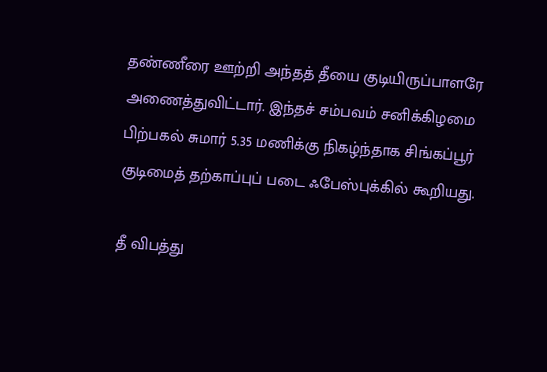தண்ணீரை ஊற்றி அந்தத் தீயை குடியிருப்பாளரே அணைத்துவிட்டார். இந்தச் சம்பவம் சனிக்கிழமை பிற்பகல் சுமார் 5.35 மணிக்கு நிகழ்ந்தாக சிங்கப்பூர் குடிமைத் தற்காப்புப் படை ஃபேஸ்புக்கில் கூறியது.

தீ விபத்து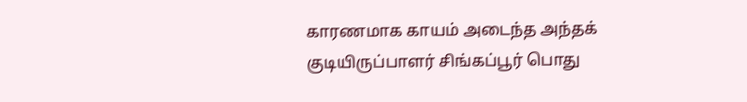காரணமாக காயம் அடைந்த அந்தக் குடியிருப்பாளர் சிங்கப்பூர் பொது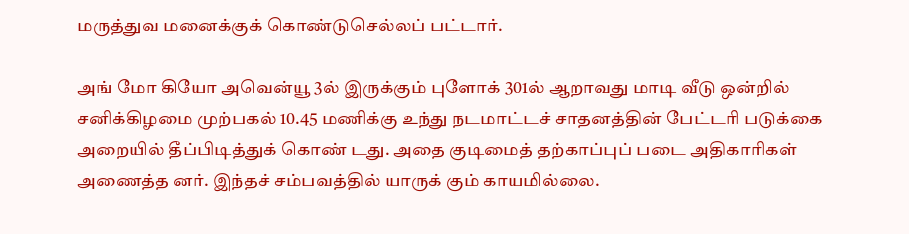மருத்துவ மனைக்குக் கொண்டுசெல்லப் பட்டார்.

அங் மோ கியோ அவென்யூ 3ல் இருக்கும் புளோக் 301ல் ஆறாவது மாடி வீடு ஒன்றில் சனிக்கிழமை முற்பகல் 10.45 மணிக்கு உந்து நடமாட்டச் சாதனத்தின் பேட்டரி படுக்கை அறையில் தீப்பிடித்துக் கொண் டது. அதை குடிமைத் தற்காப்புப் படை அதிகாரிகள் அணைத்த னர். இந்தச் சம்பவத்தில் யாருக் கும் காயமில்லை.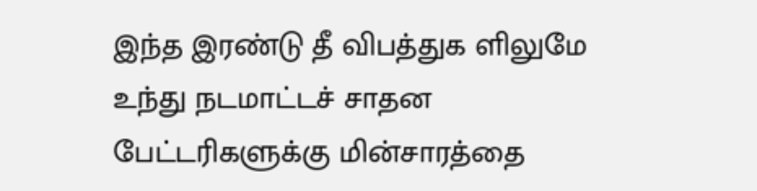இந்த இரண்டு தீ விபத்துக ளிலுமே உந்து நடமாட்டச் சாதன பேட்டரிகளுக்கு மின்சாரத்தை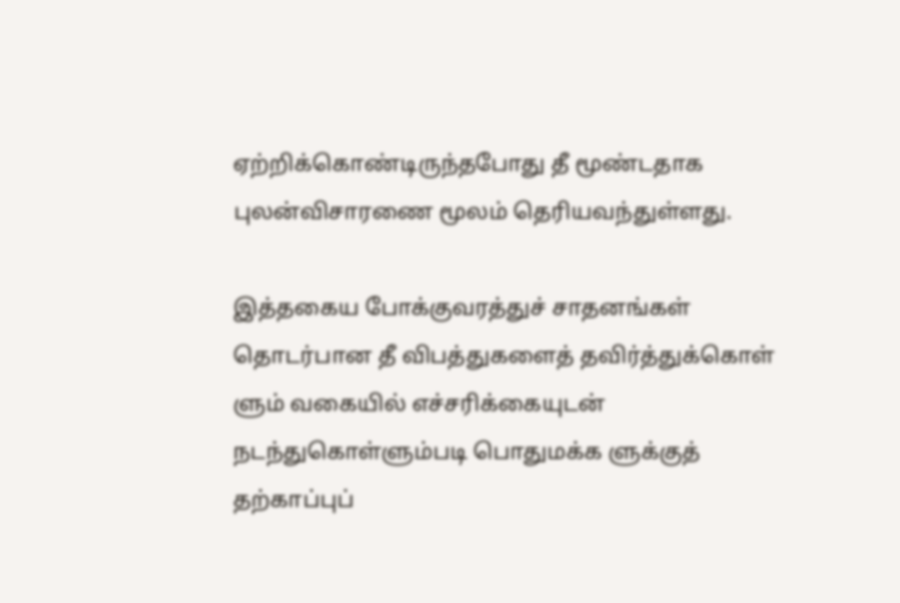ஏற்றிக்கொண்டிருந்தபோது தீ மூண்டதாக புலன்விசாரணை மூலம் தெரியவந்துள்ளது.

இத்தகைய போக்குவரத்துச் சாதனங்கள் தொடர்பான தீ விபத்துகளைத் தவிர்த்துக்கொள் ளும் வகையில் எச்சரிக்கையுடன் நடந்துகொள்ளும்படி பொதுமக்க ளுக்குத் தற்காப்புப்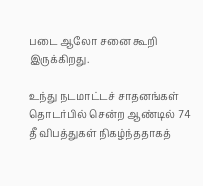படை ஆலோ சனை கூறி இருக்கிறது.

உந்து நடமாட்டச் சாதனங்கள் தொடர்பில் சென்ற ஆண்டில் 74 தீ விபத்துகள் நிகழ்ந்ததாகத்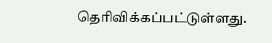தெரிவிக்கப்பட்டுள்ளது.